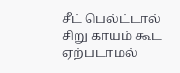சீட் பெல்ட்டால் சிறு காயம் கூட ஏற்படாமல்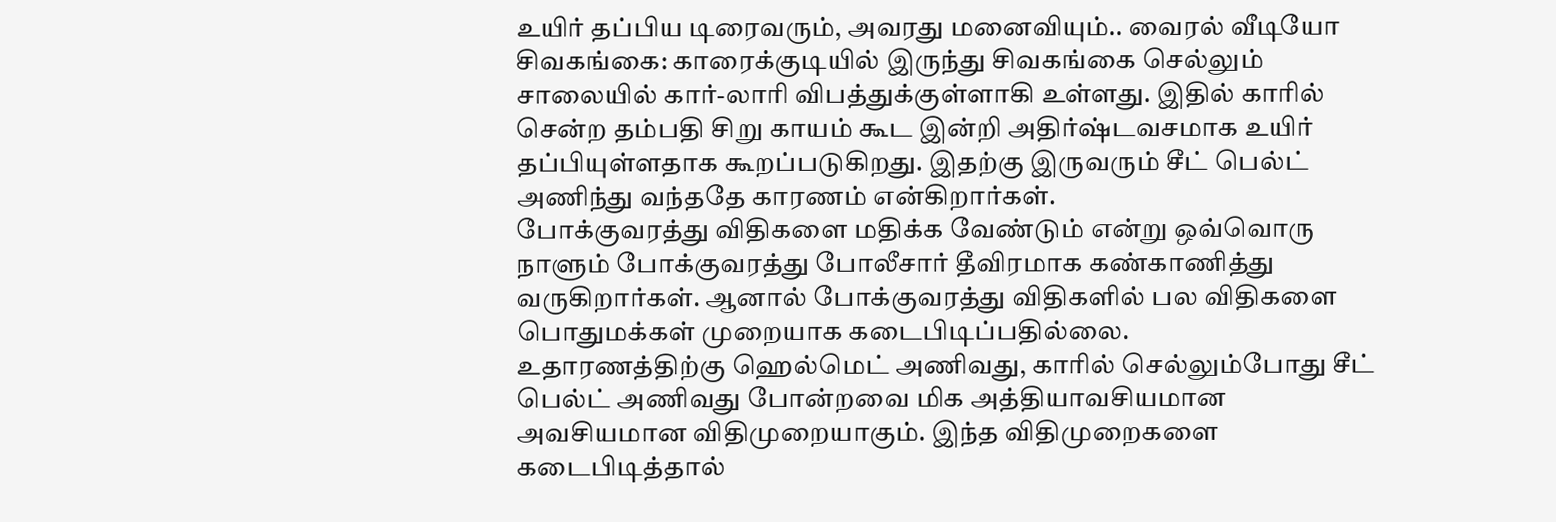உயிர் தப்பிய டிரைவரும், அவரது மனைவியும்.. வைரல் வீடியோ
சிவகங்கை: காரைக்குடியில் இருந்து சிவகங்கை செல்லும் சாலையில் கார்-லாரி விபத்துக்குள்ளாகி உள்ளது. இதில் காரில் சென்ற தம்பதி சிறு காயம் கூட இன்றி அதிர்ஷ்டவசமாக உயிர் தப்பியுள்ளதாக கூறப்படுகிறது. இதற்கு இருவரும் சீட் பெல்ட் அணிந்து வந்ததே காரணம் என்கிறார்கள்.
போக்குவரத்து விதிகளை மதிக்க வேண்டும் என்று ஒவ்வொரு நாளும் போக்குவரத்து போலீசார் தீவிரமாக கண்காணித்து வருகிறார்கள். ஆனால் போக்குவரத்து விதிகளில் பல விதிகளை பொதுமக்கள் முறையாக கடைபிடிப்பதில்லை.
உதாரணத்திற்கு ஹெல்மெட் அணிவது, காரில் செல்லும்போது சீட் பெல்ட் அணிவது போன்றவை மிக அத்தியாவசியமான அவசியமான விதிமுறையாகும். இந்த விதிமுறைகளை கடைபிடித்தால்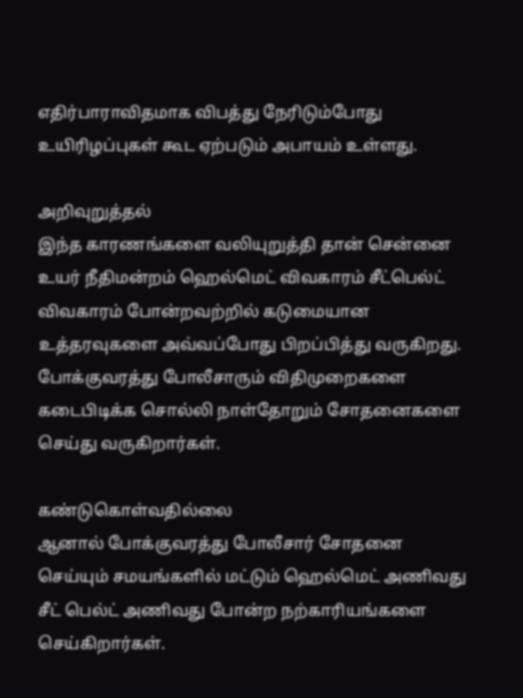எதிர்பாராவிதமாக விபத்து நேரிடும்போது உயிரிழப்புகள் கூட ஏற்படும் அபாயம் உள்ளது.

அறிவுறுத்தல்
இந்த காரணங்களை வலியுறுத்தி தான் சென்னை உயர் நீதிமன்றம் ஹெல்மெட் விவகாரம் சீட்பெல்ட் விவகாரம் போன்றவற்றில் கடுமையான உத்தரவுகளை அவ்வப்போது பிறப்பித்து வருகிறது. போக்குவரத்து போலீசாரும் விதிமுறைகளை கடைபிடிக்க சொல்லி நாள்தோறும் சோதனைகளை செய்து வருகிறார்கள்.

கண்டுகொள்வதில்லை
ஆனால் போக்குவரத்து போலீசார் சோதனை செய்யும் சமயங்களில் மட்டும் ஹெல்மெட் அணிவது சீட் பெல்ட் அணிவது போன்ற நற்காரியங்களை செய்கிறார்கள்.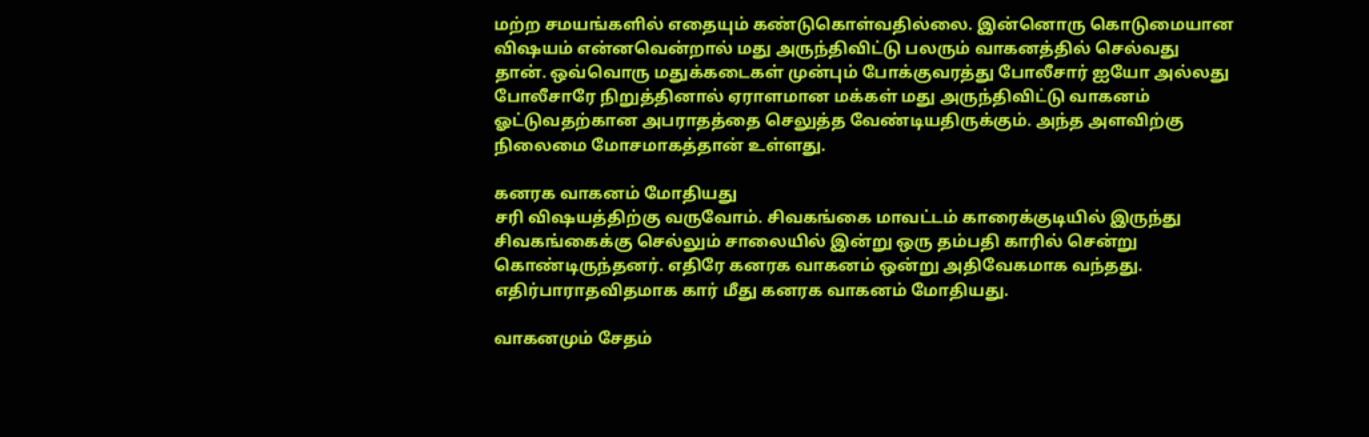மற்ற சமயங்களில் எதையும் கண்டுகொள்வதில்லை. இன்னொரு கொடுமையான விஷயம் என்னவென்றால் மது அருந்திவிட்டு பலரும் வாகனத்தில் செல்வது தான். ஒவ்வொரு மதுக்கடைகள் முன்பும் போக்குவரத்து போலீசார் ஐயோ அல்லது போலீசாரே நிறுத்தினால் ஏராளமான மக்கள் மது அருந்திவிட்டு வாகனம் ஓட்டுவதற்கான அபராதத்தை செலுத்த வேண்டியதிருக்கும். அந்த அளவிற்கு நிலைமை மோசமாகத்தான் உள்ளது.

கனரக வாகனம் மோதியது
சரி விஷயத்திற்கு வருவோம். சிவகங்கை மாவட்டம் காரைக்குடியில் இருந்து சிவகங்கைக்கு செல்லும் சாலையில் இன்று ஒரு தம்பதி காரில் சென்று கொண்டிருந்தனர். எதிரே கனரக வாகனம் ஒன்று அதிவேகமாக வந்தது. எதிர்பாராதவிதமாக கார் மீது கனரக வாகனம் மோதியது.

வாகனமும் சேதம்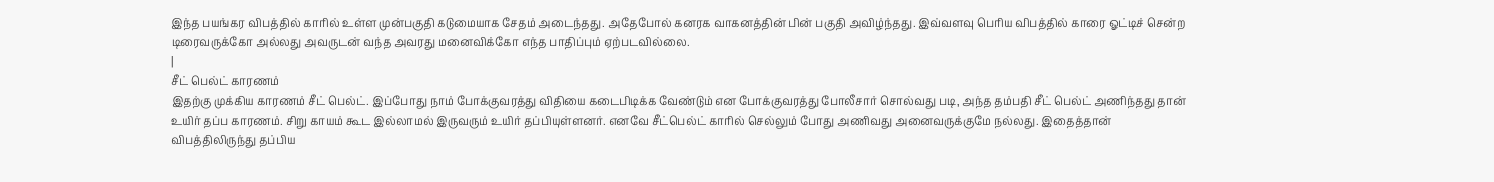இந்த பயங்கர விபத்தில் காரில் உள்ள முன்பகுதி கடுமையாக சேதம் அடைந்தது. அதேபோல் கனரக வாகனத்தின் பின் பகுதி அவிழ்ந்தது. இவ்வளவு பெரிய விபத்தில் காரை ஓட்டிச் சென்ற டிரைவருக்கோ அல்லது அவருடன் வந்த அவரது மனைவிக்கோ எந்த பாதிப்பும் ஏற்படவில்லை.
|
சீட் பெல்ட் காரணம்
இதற்கு முக்கிய காரணம் சீட் பெல்ட். இப்போது நாம் போக்குவரத்து விதியை கடைபிடிக்க வேண்டும் என போக்குவரத்து போலீசார் சொல்வது படி, அந்த தம்பதி சீட் பெல்ட் அணிந்தது தான் உயிர் தப்ப காரணம். சிறு காயம் கூட இல்லாமல் இருவரும் உயிர் தப்பியுள்ளனர். எனவே சீட்பெல்ட் காரில் செல்லும் போது அணிவது அனைவருக்குமே நல்லது. இதைத்தான் விபத்திலிருந்து தப்பிய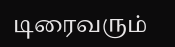டிரைவரும்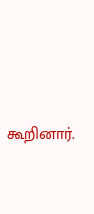கூறினார்.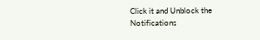Click it and Unblock the Notifications